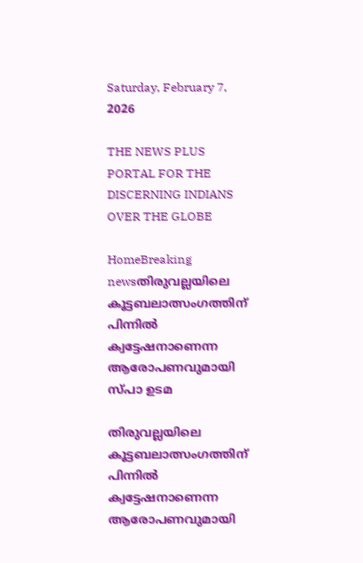Saturday, February 7, 2026

THE NEWS PLUS PORTAL FOR THE DISCERNING INDIANS OVER THE GLOBE

HomeBreaking newsതിരുവല്ലയിലെ കൂട്ടബലാത്സംഗത്തിന് പിന്നിൽ ക്വട്ടേഷനാണെന്ന ആരോപണവുമായി സ്പാ ഉടമ

തിരുവല്ലയിലെ കൂട്ടബലാത്സംഗത്തിന് പിന്നിൽ ക്വട്ടേഷനാണെന്ന ആരോപണവുമായി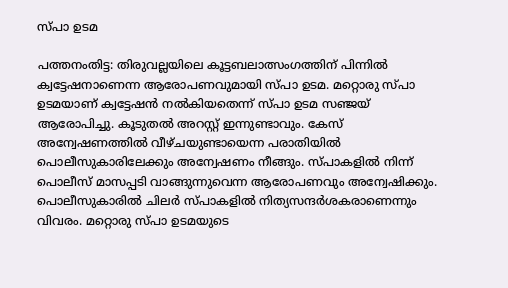സ്പാ ഉടമ

പത്തനംതിട്ട: തിരുവല്ലയിലെ കൂട്ടബലാത്സംഗത്തിന് പിന്നിൽ ക്വട്ടേഷനാണെന്ന ആരോപണവുമായി സ്പാ ഉടമ. മറ്റൊരു സ്പാ ഉടമയാണ് ക്വട്ടേഷൻ നൽകിയതെന്ന് സ്പാ ഉടമ സഞ്ജയ് ആരോപിച്ചു. കൂടുതൽ അറസ്റ്റ് ഇന്നുണ്ടാവും. കേസ് അന്വേഷണത്തിൽ വീഴ്ചയുണ്ടായെന്ന പരാതിയിൽ പൊലീസുകാരിലേക്കും അന്വേഷണം നീങ്ങും. സ്പാകളിൽ നിന്ന് പൊലീസ് മാസപ്പടി വാങ്ങുന്നുവെന്ന ആരോപണവും അന്വേഷിക്കും. പൊലീസുകാരിൽ ചിലർ സ്പാകളിൽ നിത്യസന്ദർശകരാണെന്നും വിവരം. മറ്റൊരു സ്പാ ഉടമയുടെ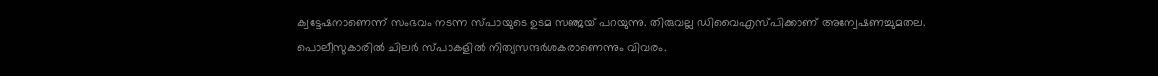ക്വട്ടേഷനാണെന്ന് സംഭവം നടന്ന സ്പായുടെ ഉടമ സഞ്ജയ് പറയുന്നു. തിരുവല്ല ഡിവൈഎസ്പിക്കാണ് അന്വേഷണച്ചുമതല. പൊലീസുകാരിൽ ചിലർ സ്പാകളിൽ നിത്യസന്ദർശകരാണെന്നും വിവരം.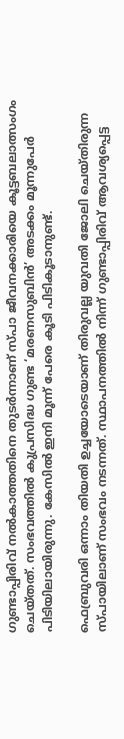ഗുണ്ടാപ്പിരിവ് നൽകാത്തതിനെ തുടര്‍ന്നാണ് സ്പാ ജീവനക്കാരിയെ കൂട്ടബലാത്സംഗം ചെയ്തത്. സംഭവത്തിൽ കുപ്രസിദ്ധ ഗുണ്ട ‘മരണസുബിൻ’ അടക്കം മൂന്നുപേർ പിടിയിലായിരുന്നു. കേസിൽ ഇനി മൂന്ന് പേരെ കൂടി പിടികൂടാനുണ്ട്.

ഫെബ്രുവരി ഒന്നാം തിയതി ഉച്ചയോടെയാണ് തിരുവല്ല യുവതി ജോലി ചെയ്തിരുന്ന സ്പായിലാണ് സംഭവം നടന്നത്. സ്ഥാപനത്തിൽ നിന്ന് ഗുണ്ടാപ്പിരിവ് ആവശ്യപ്പെട്ട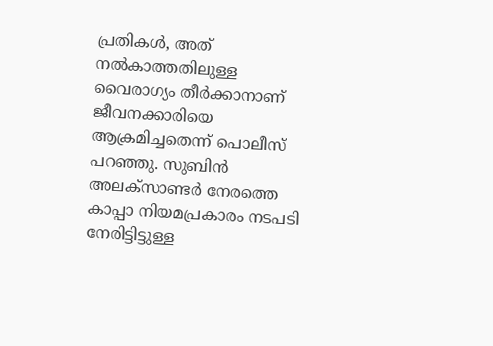പ്രതികൾ, അത് നൽകാത്തതിലുള്ള വൈരാഗ്യം തീർക്കാനാണ് ജീവനക്കാരിയെ ആക്രമിച്ചതെന്ന് പൊലീസ് പറഞ്ഞു. സുബിൻ അലക്സാണ്ടർ നേരത്തെ കാപ്പാ നിയമപ്രകാരം നടപടി നേരിട്ടിട്ടുള്ള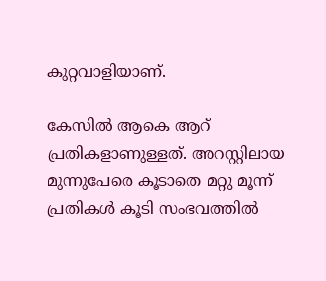കുറ്റവാളിയാണ്.

കേസിൽ ആകെ ആറ് പ്രതികളാണുള്ളത്. അറസ്റ്റിലായ മുന്നുപേരെ കൂടാതെ മറ്റു മൂന്ന് പ്രതികൾ കൂടി സംഭവത്തിൽ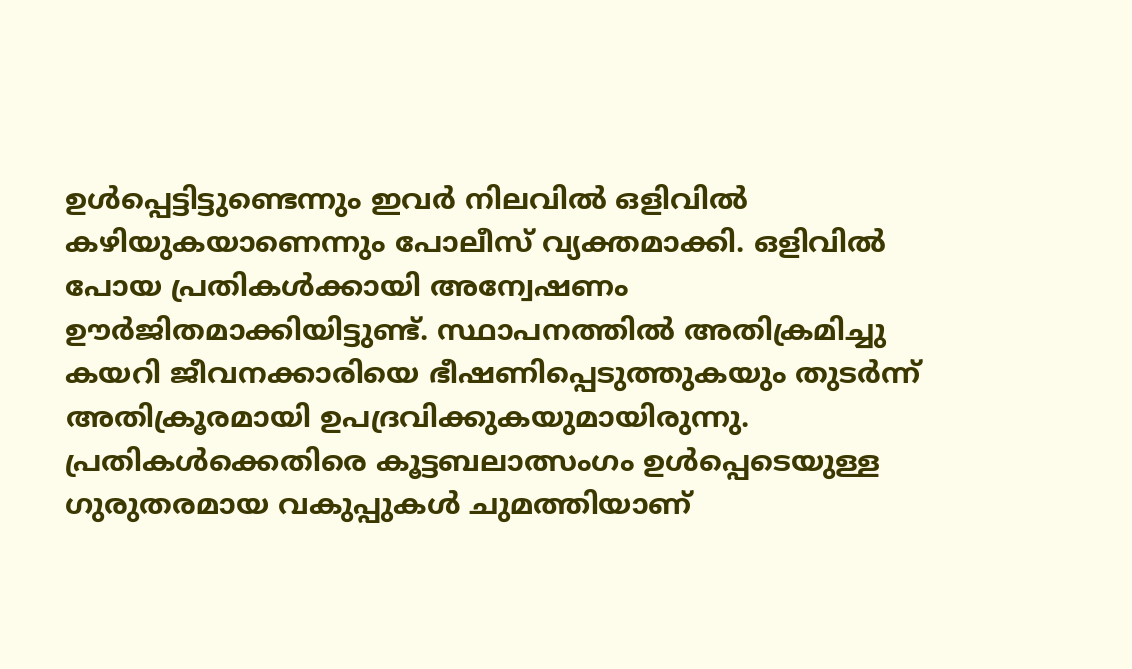ഉൾപ്പെട്ടിട്ടുണ്ടെന്നും ഇവർ നിലവിൽ ഒളിവിൽ കഴിയുകയാണെന്നും പോലീസ് വ്യക്തമാക്കി. ഒളിവിൽ പോയ പ്രതികൾക്കായി അന്വേഷണം ഊർജിതമാക്കിയിട്ടുണ്ട്. സ്ഥാപനത്തിൽ അതിക്രമിച്ചു കയറി ജീവനക്കാരിയെ ഭീഷണിപ്പെടുത്തുകയും തുടർന്ന് അതിക്രൂരമായി ഉപദ്രവിക്കുകയുമായിരുന്നു. പ്രതികൾക്കെതിരെ കൂട്ടബലാത്സംഗം ഉൾപ്പെടെയുള്ള ഗുരുതരമായ വകുപ്പുകൾ ചുമത്തിയാണ്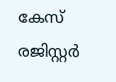കേസ് രജിസ്റ്റർ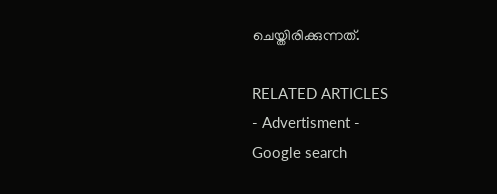ചെയ്തിരിക്കുന്നത്.

RELATED ARTICLES
- Advertisment -
Google search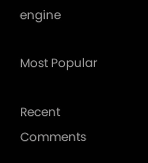engine

Most Popular

Recent Comments